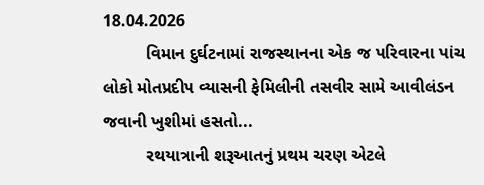18.04.2026
         વિમાન દુર્ઘટનામાં રાજસ્થાનના એક જ પરિવારના પાંચ લોકો મોતપ્રદીપ વ્યાસની ફેમિલીની તસવીર સામે આવીલંડન જવાની ખુશીમાં હસતો...
         રથયાત્રાની શરૂઆતનું પ્રથમ ચરણ એટલે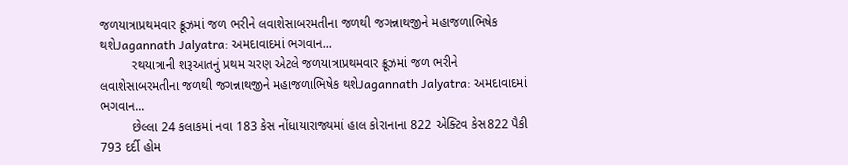જળયાત્રાપ્રથમવાર ક્રૂઝમાં જળ ભરીને લવાશેસાબરમતીના જળથી જગન્નાથજીને મહાજળાભિષેક થશેJagannath Jalyatra: અમદાવાદમાં ભગવાન...
         રથયાત્રાની શરૂઆતનું પ્રથમ ચરણ એટલે જળયાત્રાપ્રથમવાર ક્રૂઝમાં જળ ભરીને લવાશેસાબરમતીના જળથી જગન્નાથજીને મહાજળાભિષેક થશેJagannath Jalyatra: અમદાવાદમાં ભગવાન...
         છેલ્લા 24 કલાકમાં નવા 183 કેસ નોંધાયારાજ્યમાં હાલ કોરાનાના 822 એક્ટિવ કેસ822 પૈકી 793 દર્દી હોમ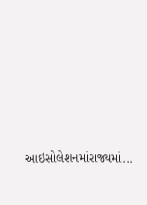આઇસોલેશનમાંરાજ્યમાં...